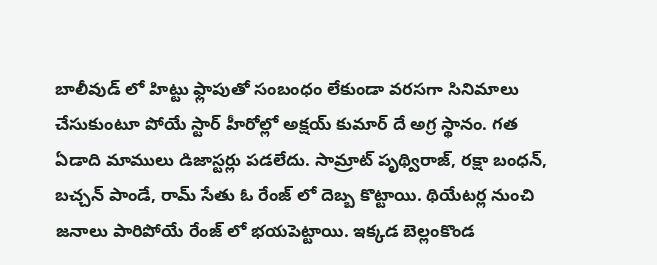బాలీవుడ్ లో హిట్టు ఫ్లాపుతో సంబంధం లేకుండా వరసగా సినిమాలు చేసుకుంటూ పోయే స్టార్ హీరోల్లో అక్షయ్ కుమార్ దే అగ్ర స్థానం. గత ఏడాది మాములు డిజాస్టర్లు పడలేదు. సామ్రాట్ పృథ్విరాజ్, రక్షా బంధన్, బచ్చన్ పాండే, రామ్ సేతు ఓ రేంజ్ లో దెబ్బ కొట్టాయి. థియేటర్ల నుంచి జనాలు పారిపోయే రేంజ్ లో భయపెట్టాయి. ఇక్కడ బెల్లంకొండ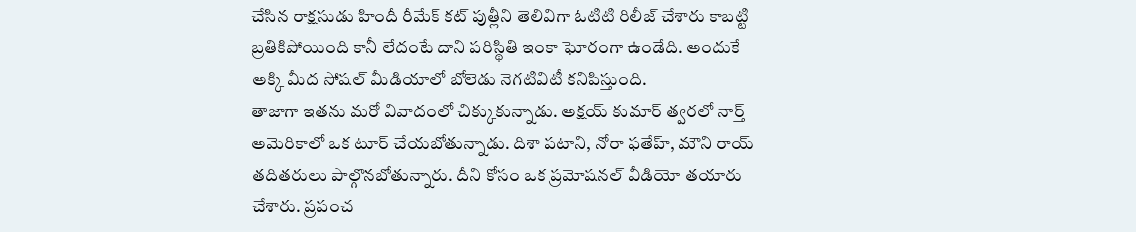చేసిన రాక్షసుడు హిందీ రీమేక్ కట్ పుత్లీని తెలివిగా ఓటిటి రిలీజ్ చేశారు కాబట్టి బ్రతికిపోయింది కానీ లేదంటే దాని పరిస్థితి ఇంకా ఘోరంగా ఉండేది. అందుకే అక్కి మీద సోషల్ మీడియాలో బోలెడు నెగటివిటీ కనిపిస్తుంది.
తాజాగా ఇతను మరో వివాదంలో చిక్కుకున్నాడు. అక్షయ్ కుమార్ త్వరలో నార్త్ అమెరికాలో ఒక టూర్ చేయబోతున్నాడు. దిశా పటాని, నోరా ఫతేహ్, మౌని రాయ్ తదితరులు పాల్గొనబోతున్నారు. దీని కోసం ఒక ప్రమోషనల్ వీడియో తయారు చేశారు. ప్రపంచ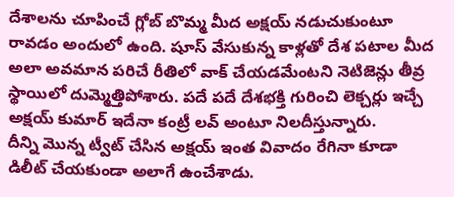దేశాలను చూపించే గ్లోబ్ బొమ్మ మీద అక్షయ్ నడుచుకుంటూ రావడం అందులో ఉంది. షూస్ వేసుకున్న కాళ్లతో దేశ పటాల మీద అలా అవమాన పరిచే రీతిలో వాక్ చేయడమేంటని నెటిజెన్లు తీవ్ర స్థాయిలో దుమ్మెత్తిపోశారు. పదే పదే దేశభక్తి గురించి లెక్చర్లు ఇచ్చే అక్షయ్ కుమార్ ఇదేనా కంట్రీ లవ్ అంటూ నిలదీస్తున్నారు.
దీన్ని మొన్న ట్వీట్ చేసిన అక్షయ్ ఇంత వివాదం రేగినా కూడా డిలీట్ చేయకుండా అలాగే ఉంచేశాడు.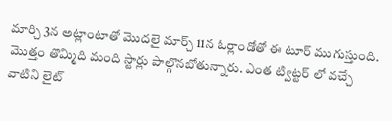మార్చి 3న అట్లాంటాతో మొదలై మార్చ్ 11న ఓర్లాండోతో ఈ టూర్ ముగుస్తుంది. మొత్తం తొమ్మిది మంది స్టార్లు పాల్గొనబోతున్నారు. ఎంత ట్విట్టర్ లో వచ్చే వాటిని లైట్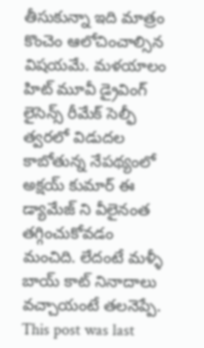తీసుకున్నా ఇది మాత్రం కొంచెం ఆలోచించాల్సిన విషయమే. మళయాలం హిట్ మూవీ డ్రైవింగ్ లైసెన్స్ రీమేక్ సెల్ఫీ త్వరలో విడుదల కాబోతున్న నేపథ్యంలో అక్షయ్ కుమార్ ఈ డ్యామేజ్ ని వీలైనంత తగ్గించుకోవడం మంచిది. లేదంటే మళ్ళీ బాయ్ కాట్ నినాదాలు వచ్చాయంటే తలనెప్పే.
This post was last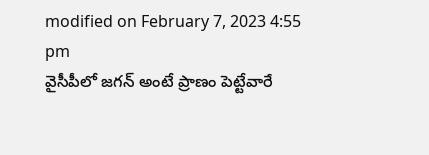modified on February 7, 2023 4:55 pm
వైసీపీలో జగన్ అంటే ప్రాణం పెట్టేవారే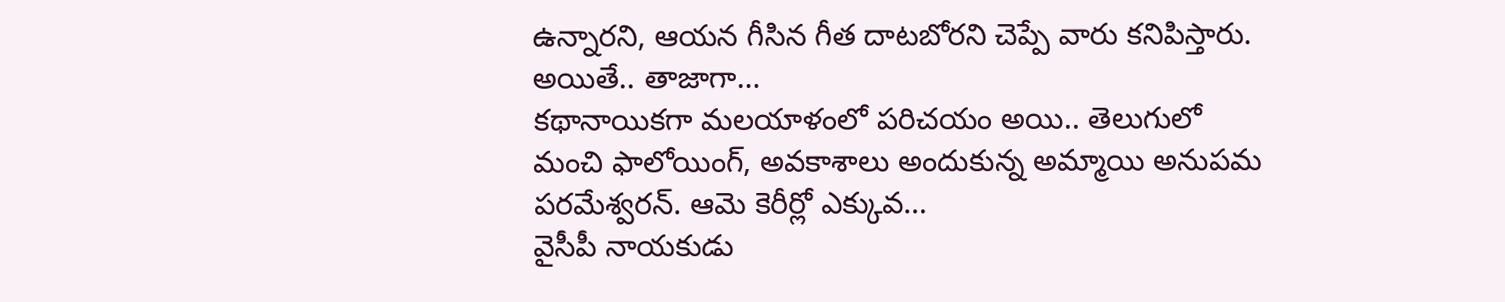ఉన్నారని, ఆయన గీసిన గీత దాటబోరని చెప్పే వారు కనిపిస్తారు. అయితే.. తాజాగా…
కథానాయికగా మలయాళంలో పరిచయం అయి.. తెలుగులో మంచి ఫాలోయింగ్, అవకాశాలు అందుకున్న అమ్మాయి అనుపమ పరమేశ్వరన్. ఆమె కెరీర్లో ఎక్కువ…
వైసీపీ నాయకుడు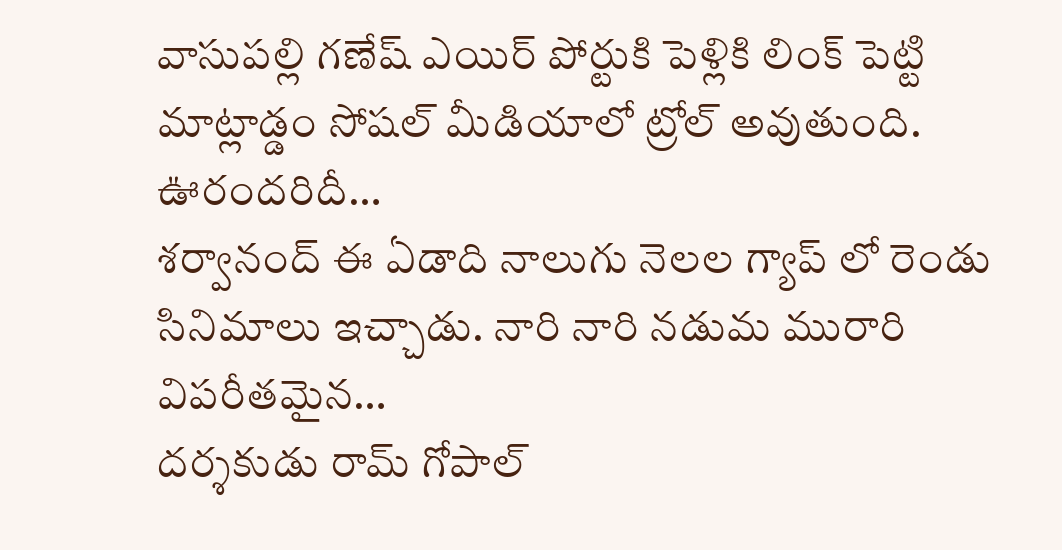వాసుపల్లి గణేష్ ఎయిర్ పోర్టుకి పెళ్లికి లింక్ పెట్టి మాట్లాడ్డం సోషల్ మీడియాలో ట్రోల్ అవుతుంది. ఊరందరిదీ…
శర్వానంద్ ఈ ఏడాది నాలుగు నెలల గ్యాప్ లో రెండు సినిమాలు ఇచ్చాడు. నారి నారి నడుమ మురారి విపరీతమైన…
దర్శకుడు రామ్ గోపాల్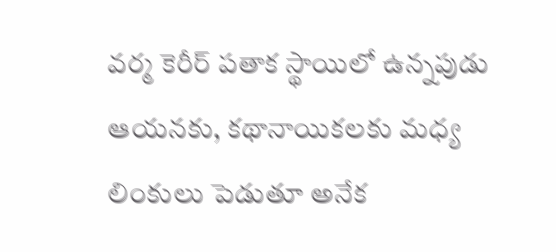వర్మ కెరీర్ పతాక స్థాయిలో ఉన్నపుడు ఆయనకు, కథానాయికలకు మధ్య లింకులు పెడుతూ అనేక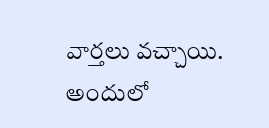వార్తలు వచ్చాయి. అందులో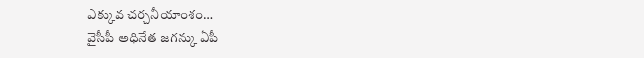ఎక్కువ చర్చనీయాంశం…
వైసీపీ అధినేత జగన్కు ఏపీ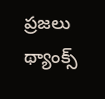ప్రజలు థ్యాంక్స్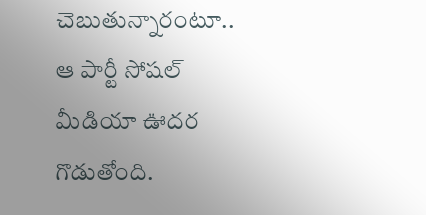చెబుతున్నారంటూ.. ఆ పార్టీ సోషల్ మీడియా ఊదర గొడుతోంది.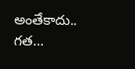అంతేకాదు.. గత…